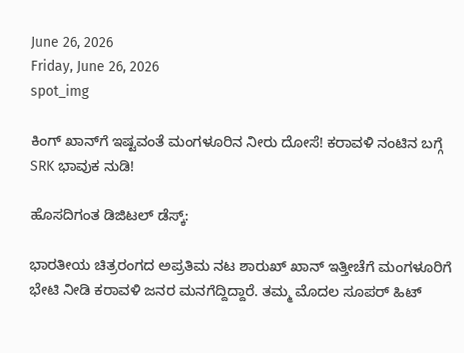June 26, 2026
Friday, June 26, 2026
spot_img

ಕಿಂಗ್ ಖಾನ್‌ಗೆ ಇಷ್ಟವಂತೆ ಮಂಗಳೂರಿನ ನೀರು ದೋಸೆ! ಕರಾವಳಿ ನಂಟಿನ ಬಗ್ಗೆ SRK ಭಾವುಕ ನುಡಿ!

ಹೊಸದಿಗಂತ ಡಿಜಿಟಲ್ ಡೆಸ್ಕ್:

ಭಾರತೀಯ ಚಿತ್ರರಂಗದ ಅಪ್ರತಿಮ ನಟ ಶಾರುಖ್ ಖಾನ್ ಇತ್ತೀಚೆಗೆ ಮಂಗಳೂರಿಗೆ ಭೇಟಿ ನೀಡಿ ಕರಾವಳಿ ಜನರ ಮನಗೆದ್ದಿದ್ದಾರೆ. ತಮ್ಮ ಮೊದಲ ಸೂಪರ್ ಹಿಟ್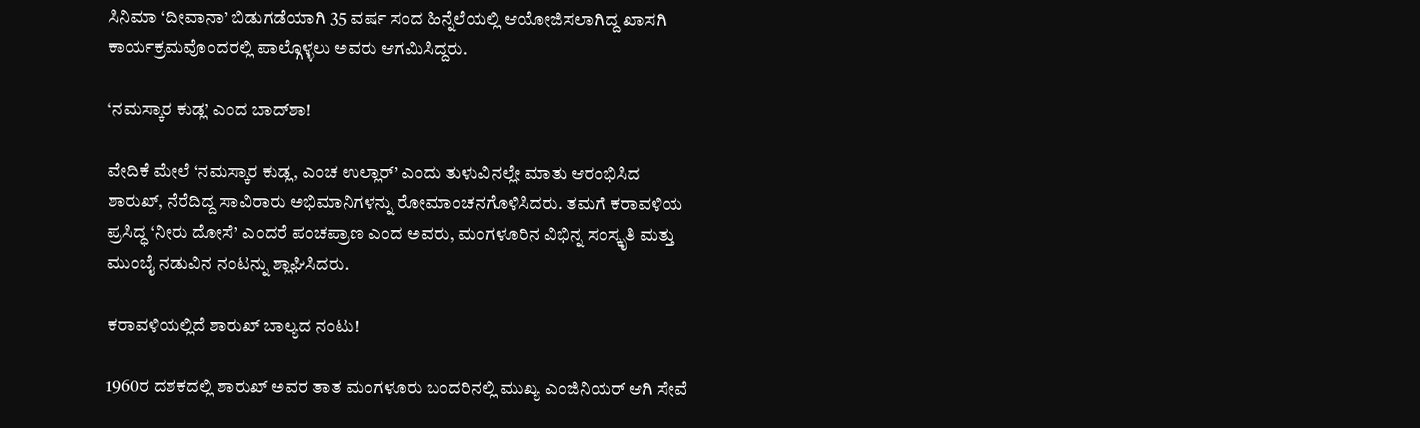ಸಿನಿಮಾ ‘ದೀವಾನಾ’ ಬಿಡುಗಡೆಯಾಗಿ 35 ವರ್ಷ ಸಂದ ಹಿನ್ನೆಲೆಯಲ್ಲಿ ಆಯೋಜಿಸಲಾಗಿದ್ದ ಖಾಸಗಿ ಕಾರ್ಯಕ್ರಮವೊಂದರಲ್ಲಿ ಪಾಲ್ಗೊಳ್ಳಲು ಅವರು ಆಗಮಿಸಿದ್ದರು.

‘ನಮಸ್ಕಾರ ಕುಡ್ಲ’ ಎಂದ ಬಾದ್‌ಶಾ!

ವೇದಿಕೆ ಮೇಲೆ ‘ನಮಸ್ಕಾರ ಕುಡ್ಲ, ಎಂಚ ಉಲ್ಲಾರ್’ ಎಂದು ತುಳುವಿನಲ್ಲೇ ಮಾತು ಆರಂಭಿಸಿದ ಶಾರುಖ್, ನೆರೆದಿದ್ದ ಸಾವಿರಾರು ಅಭಿಮಾನಿಗಳನ್ನು ರೋಮಾಂಚನಗೊಳಿಸಿದರು. ತಮಗೆ ಕರಾವಳಿಯ ಪ್ರಸಿದ್ಧ ‘ನೀರು ದೋಸೆ’ ಎಂದರೆ ಪಂಚಪ್ರಾಣ ಎಂದ ಅವರು, ಮಂಗಳೂರಿನ ವಿಭಿನ್ನ ಸಂಸ್ಕೃತಿ ಮತ್ತು ಮುಂಬೈ ನಡುವಿನ ನಂಟನ್ನು ಶ್ಲಾಘಿಸಿದರು.

ಕರಾವಳಿಯಲ್ಲಿದೆ ಶಾರುಖ್ ಬಾಲ್ಯದ ನಂಟು!

1960ರ ದಶಕದಲ್ಲಿ ಶಾರುಖ್ ಅವರ ತಾತ ಮಂಗಳೂರು ಬಂದರಿನಲ್ಲಿ ಮುಖ್ಯ ಎಂಜಿನಿಯರ್ ಆಗಿ ಸೇವೆ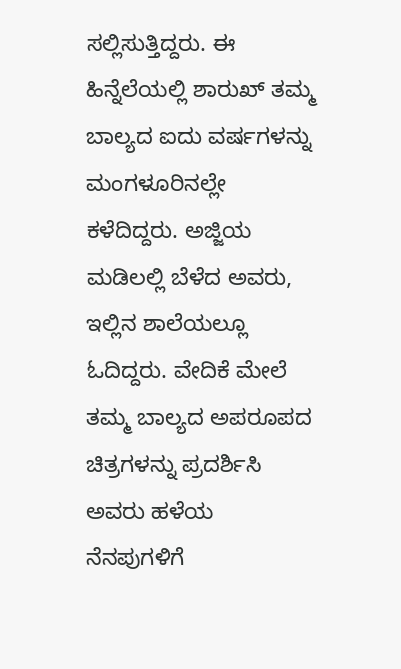ಸಲ್ಲಿಸುತ್ತಿದ್ದರು. ಈ ಹಿನ್ನೆಲೆಯಲ್ಲಿ ಶಾರುಖ್ ತಮ್ಮ ಬಾಲ್ಯದ ಐದು ವರ್ಷಗಳನ್ನು ಮಂಗಳೂರಿನಲ್ಲೇ ಕಳೆದಿದ್ದರು. ಅಜ್ಜಿಯ ಮಡಿಲಲ್ಲಿ ಬೆಳೆದ ಅವರು, ಇಲ್ಲಿನ ಶಾಲೆಯಲ್ಲೂ ಓದಿದ್ದರು. ವೇದಿಕೆ ಮೇಲೆ ತಮ್ಮ ಬಾಲ್ಯದ ಅಪರೂಪದ ಚಿತ್ರಗಳನ್ನು ಪ್ರದರ್ಶಿಸಿ ಅವರು ಹಳೆಯ ನೆನಪುಗಳಿಗೆ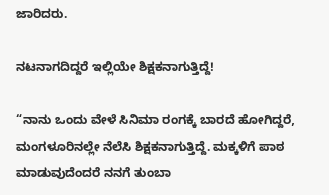ಜಾರಿದರು.

ನಟನಾಗದಿದ್ದರೆ ಇಲ್ಲಿಯೇ ಶಿಕ್ಷಕನಾಗುತ್ತಿದ್ದೆ!

“ನಾನು ಒಂದು ವೇಳೆ ಸಿನಿಮಾ ರಂಗಕ್ಕೆ ಬಾರದೆ ಹೋಗಿದ್ದರೆ, ಮಂಗಳೂರಿನಲ್ಲೇ ನೆಲೆಸಿ ಶಿಕ್ಷಕನಾಗುತ್ತಿದ್ದೆ. ಮಕ್ಕಳಿಗೆ ಪಾಠ ಮಾಡುವುದೆಂದರೆ ನನಗೆ ತುಂಬಾ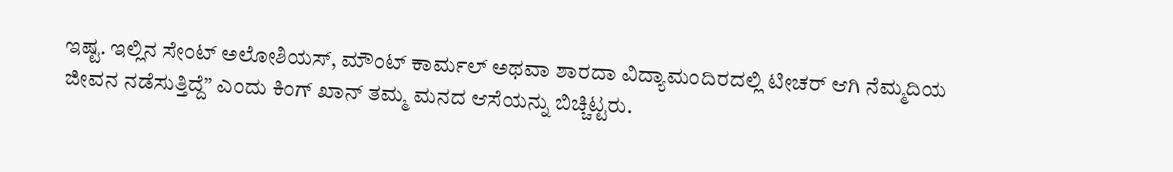ಇಷ್ಟ. ಇಲ್ಲಿನ ಸೇಂಟ್ ಅಲೋಶಿಯಸ್, ಮೌಂಟ್ ಕಾರ್ಮಲ್ ಅಥವಾ ಶಾರದಾ ವಿದ್ಯಾಮಂದಿರದಲ್ಲಿ ಟೀಚರ್ ಆಗಿ ನೆಮ್ಮದಿಯ ಜೀವನ ನಡೆಸುತ್ತಿದ್ದೆ” ಎಂದು ಕಿಂಗ್ ಖಾನ್ ತಮ್ಮ ಮನದ ಆಸೆಯನ್ನು ಬಿಚ್ಚಿಟ್ಟರು.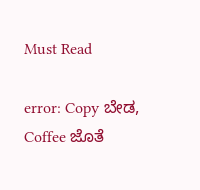Must Read

error: Copy ಬೇಡ, Coffee ಜೊತೆ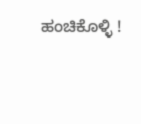ಹಂಚಿಕೊಳ್ಳಿ !